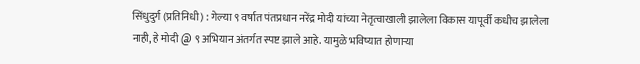सिंधुदुर्ग (प्रतिनिधी) : गेल्या ९ वर्षात पंतप्रधान नरेंद्र मोदी यांच्या नेतृत्वाखाली झालेला विकास यापूर्वी कधीच झालेला नाही, हे मोदी @ ९ अभियान अंतर्गत स्पष्ट झाले आहे. यामुळे भविष्यात होणाऱ्या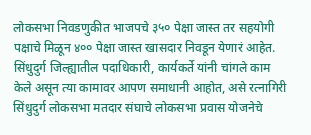लोकसभा निवडणुकीत भाजपचे ३५० पेक्षा जास्त तर सहयोगी पक्षाचे मिळून ४०० पेक्षा जास्त खासदार निवडून येणारं आहेत. सिंधुदुर्ग जिल्ह्यातील पदाधिकारी, कार्यकर्ते यांनी चांगले काम केले असून त्या कामावर आपण समाधानी आहोत, असे रत्नागिरी सिंधुदुर्ग लोकसभा मतदार संघाचे लोकसभा प्रवास योजनेचे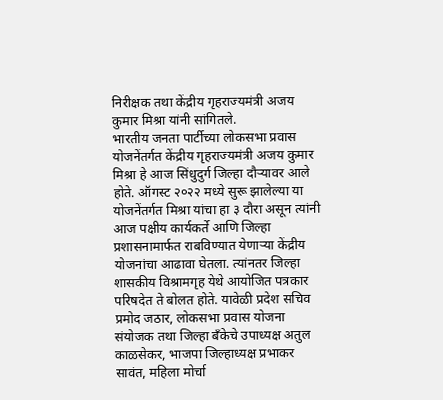निरीक्षक तथा केंद्रीय गृहराज्यमंत्री अजय कुमार मिश्रा यांनी सांगितले.
भारतीय जनता पार्टीच्या लोकसभा प्रवास योजनेंतर्गत केंद्रीय गृहराज्यमंत्री अजय कुमार मिश्रा हे आज सिंधुदुर्ग जिल्हा दौऱ्यावर आले होते. ऑगस्ट २०२२ मध्ये सुरू झालेल्या या योजनेंतर्गत मिश्रा यांचा हा ३ दौरा असून त्यांनी आज पक्षीय कार्यकर्ते आणि जिल्हा प्रशासनामार्फत राबविण्यात येणाऱ्या केंद्रीय योजनांचा आढावा घेतला. त्यांनतर जिल्हा शासकीय विश्रामगृह येथे आयोजित पत्रकार परिषदेत ते बोलत होते. यावेळी प्रदेश सचिव प्रमोद जठार, लोकसभा प्रवास योजना संयोजक तथा जिल्हा बँकेचे उपाध्यक्ष अतुल काळसेकर, भाजपा जिल्हाध्यक्ष प्रभाकर सावंत, महिला मोर्चा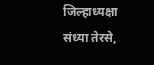जिल्हाध्यक्षा संध्या तेरसे,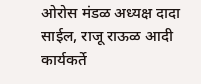ओरोस मंडळ अध्यक्ष दादा साईल, राजू राऊळ आदी कार्यकर्ते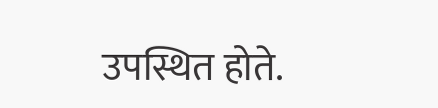उपस्थित होते.